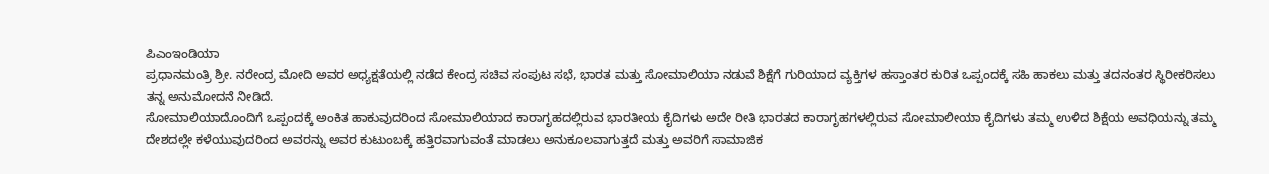ಪಿಎಂಇಂಡಿಯಾ
ಪ್ರಧಾನಮಂತ್ರಿ ಶ್ರೀ. ನರೇಂದ್ರ ಮೋದಿ ಅವರ ಅಧ್ಯಕ್ಷತೆಯಲ್ಲಿ ನಡೆದ ಕೇಂದ್ರ ಸಚಿವ ಸಂಪುಟ ಸಭೆ, ಭಾರತ ಮತ್ತು ಸೋಮಾಲಿಯಾ ನಡುವೆ ಶಿಕ್ಷೆಗೆ ಗುರಿಯಾದ ವ್ಯಕ್ತಿಗಳ ಹಸ್ತಾಂತರ ಕುರಿತ ಒಪ್ಪಂದಕ್ಕೆ ಸಹಿ ಹಾಕಲು ಮತ್ತು ತದನಂತರ ಸ್ಥಿರೀಕರಿಸಲು ತನ್ನ ಅನುಮೋದನೆ ನೀಡಿದೆ.
ಸೋಮಾಲಿಯಾದೊಂದಿಗೆ ಒಪ್ಪಂದಕ್ಕೆ ಅಂಕಿತ ಹಾಕುವುದರಿಂದ ಸೋಮಾಲಿಯಾದ ಕಾರಾಗೃಹದಲ್ಲಿರುವ ಭಾರತೀಯ ಕೈದಿಗಳು ಅದೇ ರೀತಿ ಭಾರತದ ಕಾರಾಗೃಹಗಳಲ್ಲಿರುವ ಸೋಮಾಲೀಯಾ ಕೈದಿಗಳು ತಮ್ಮ ಉಳಿದ ಶಿಕ್ಷೆಯ ಅವಧಿಯನ್ನು ತಮ್ಮ ದೇಶದಲ್ಲೇ ಕಳೆಯುವುದರಿಂದ ಅವರನ್ನು ಅವರ ಕುಟುಂಬಕ್ಕೆ ಹತ್ತಿರವಾಗುವಂತೆ ಮಾಡಲು ಅನುಕೂಲವಾಗುತ್ತದೆ ಮತ್ತು ಅವರಿಗೆ ಸಾಮಾಜಿಕ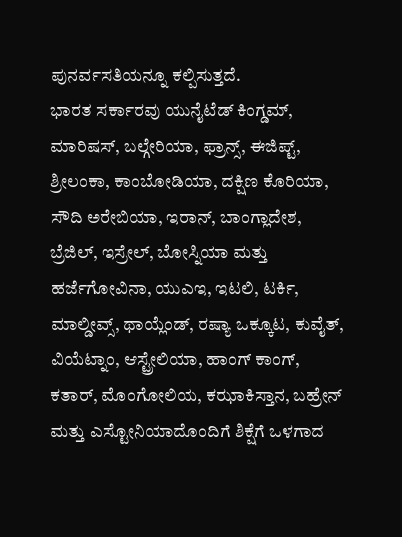ಪುನರ್ವಸತಿಯನ್ನೂ ಕಲ್ಪಿಸುತ್ತದೆ.
ಭಾರತ ಸರ್ಕಾರವು ಯುನೈಟೆಡ್ ಕಿಂಗ್ಡಮ್, ಮಾರಿಷಸ್, ಬಲ್ಗೇರಿಯಾ, ಫ್ರಾನ್ಸ್, ಈಜಿಪ್ಟ್, ಶ್ರೀಲಂಕಾ, ಕಾಂಬೋಡಿಯಾ, ದಕ್ಷಿಣ ಕೊರಿಯಾ, ಸೌದಿ ಅರೇಬಿಯಾ, ಇರಾನ್, ಬಾಂಗ್ಲಾದೇಶ, ಬ್ರೆಜಿಲ್, ಇಸ್ರೇಲ್, ಬೋಸ್ನಿಯಾ ಮತ್ತು ಹರ್ಜೆಗೋವಿನಾ, ಯುಎಇ, ಇಟಲಿ, ಟರ್ಕಿ, ಮಾಲ್ಡೀವ್ಸ್, ಥಾಯ್ಲೆಂಡ್, ರಷ್ಯಾ ಒಕ್ಕೂಟ, ಕುವೈತ್, ವಿಯೆಟ್ನಾಂ, ಆಸ್ಟ್ರೇಲಿಯಾ, ಹಾಂಗ್ ಕಾಂಗ್, ಕತಾರ್, ಮೊಂಗೋಲಿಯ, ಕಝಾಕಿಸ್ತಾನ, ಬಹ್ರೇನ್ ಮತ್ತು ಎಸ್ಟೋನಿಯಾದೊಂದಿಗೆ ಶಿಕ್ಷೆಗೆ ಒಳಗಾದ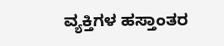ವ್ಯಕ್ತಿಗಳ ಹಸ್ತಾಂತರ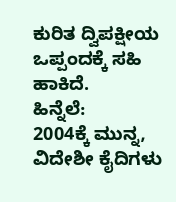ಕುರಿತ ದ್ವಿಪಕ್ಷೀಯ ಒಪ್ಪಂದಕ್ಕೆ ಸಹಿ ಹಾಕಿದೆ.
ಹಿನ್ನೆಲೆ:
2004ಕ್ಕೆ ಮುನ್ನ, ವಿದೇಶೀ ಕೈದಿಗಳು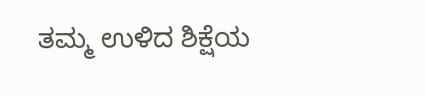ತಮ್ಮ ಉಳಿದ ಶಿಕ್ಷೆಯ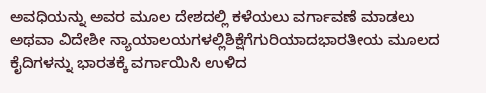ಅವಧಿಯನ್ನು ಅವರ ಮೂಲ ದೇಶದಲ್ಲಿ ಕಳೆಯಲು ವರ್ಗಾವಣೆ ಮಾಡಲು ಅಥವಾ ವಿದೇಶೀ ನ್ಯಾಯಾಲಯಗಳಲ್ಲಿಶಿಕ್ಷೆಗೆಗುರಿಯಾದಭಾರತೀಯ ಮೂಲದ ಕೈದಿಗಳನ್ನು ಭಾರತಕ್ಕೆ ವರ್ಗಾಯಿಸಿ ಉಳಿದ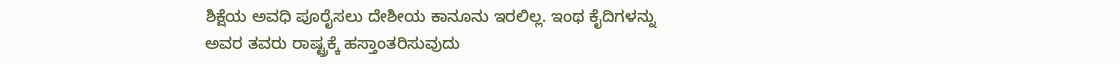ಶಿಕ್ಷೆಯ ಅವಧಿ ಪೂರೈಸಲು ದೇಶೀಯ ಕಾನೂನು ಇರಲಿಲ್ಲ. ಇಂಥ ಕೈದಿಗಳನ್ನು ಅವರ ತವರು ರಾಷ್ಟ್ರಕ್ಕೆ ಹಸ್ತಾಂತರಿಸುವುದು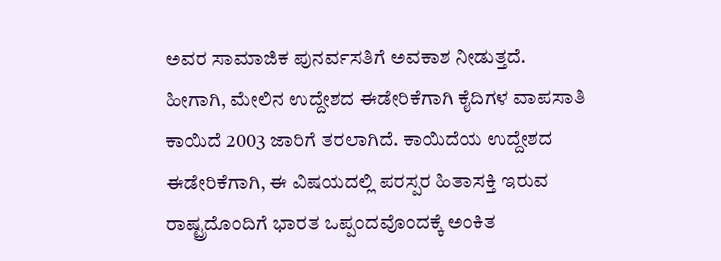ಅವರ ಸಾಮಾಜಿಕ ಪುನರ್ವಸತಿಗೆ ಅವಕಾಶ ನೀಡುತ್ತದೆ.
ಹೀಗಾಗಿ, ಮೇಲಿನ ಉದ್ದೇಶದ ಈಡೇರಿಕೆಗಾಗಿ ಕೈದಿಗಳ ವಾಪಸಾತಿ ಕಾಯಿದೆ 2003 ಜಾರಿಗೆ ತರಲಾಗಿದೆ. ಕಾಯಿದೆಯ ಉದ್ದೇಶದ ಈಡೇರಿಕೆಗಾಗಿ, ಈ ವಿಷಯದಲ್ಲಿ ಪರಸ್ಪರ ಹಿತಾಸಕ್ತಿ ಇರುವ ರಾಷ್ಟ್ರದೊಂದಿಗೆ ಭಾರತ ಒಪ್ಪಂದವೊಂದಕ್ಕೆ ಅಂಕಿತ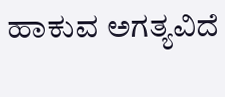ಹಾಕುವ ಅಗತ್ಯವಿದೆ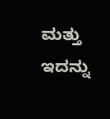ಮತ್ತು ಇದನ್ನು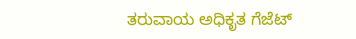ತರುವಾಯ ಅಧಿಕೃತ ಗೆಜೆಟ್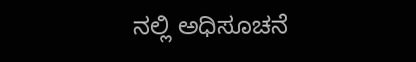ನಲ್ಲಿ ಅಧಿಸೂಚನೆ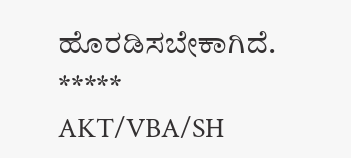ಹೊರಡಿಸಬೇಕಾಗಿದೆ.
*****
AKT/VBA/SH